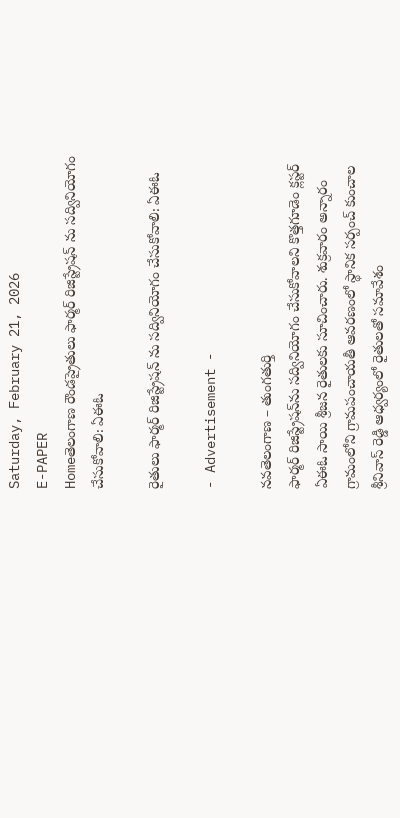Saturday, February 21, 2026
E-PAPER
Homeతెలంగాణ రౌండప్రైతులు ఫార్మర్ రిజిస్ట్రేషన్ ను సద్వినియోగం చేసుకోవాలి: ఏఈఓ

రైతులు ఫార్మర్ రిజిస్ట్రేషన్ ను సద్వినియోగం చేసుకోవాలి: ఏఈఓ

- Advertisement -

నవతెలంగాణ – తుంగతుర్తి
ఫార్మర్‌ రిజిస్ట్రేషన్‌ను సద్వినియోగం చేసుకోవాలని కొత్తగూడెం క్లస్టర్ ఏఈఓ సాయి శ్రీజన రైతులకు సూచించారు. శుక్రవారం అన్నారం గ్రామంలోని గ్రామపంచాయతీ ఆవరణంలో స్థానిక సర్పంచ్ కుంచాల శ్రీనివాస్ రెడ్డి ఆధ్వర్యంలో రైతులతో సమావేశం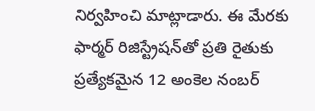నిర్వహించి మాట్లాడారు. ఈ మేరకు ఫార్మర్‌ రిజిస్ట్రేషన్‌తో ప్రతి రైతుకు ప్రత్యేకమైన 12 అంకెల నంబర్‌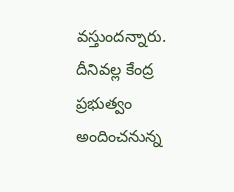వస్తుందన్నారు. దీనివల్ల కేంద్ర ప్రభుత్వం అందించనున్న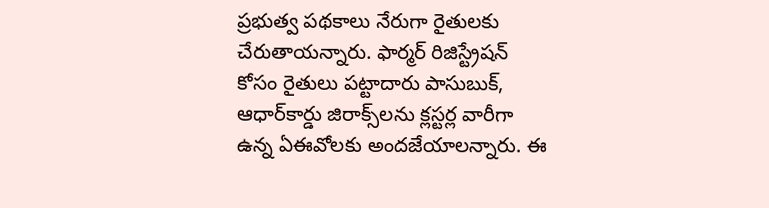ప్రభుత్వ పథకాలు నేరుగా రైతులకు చేరుతాయన్నారు. ఫార్మర్‌ రిజిస్ట్రేషన్‌ కోసం రైతులు పట్టాదారు పాసుబుక్‌, ఆధార్‌కార్డు జిరాక్స్‌లను క్లస్టర్ల వారీగా ఉన్న ఏఈవోలకు అందజేయాలన్నారు. ఈ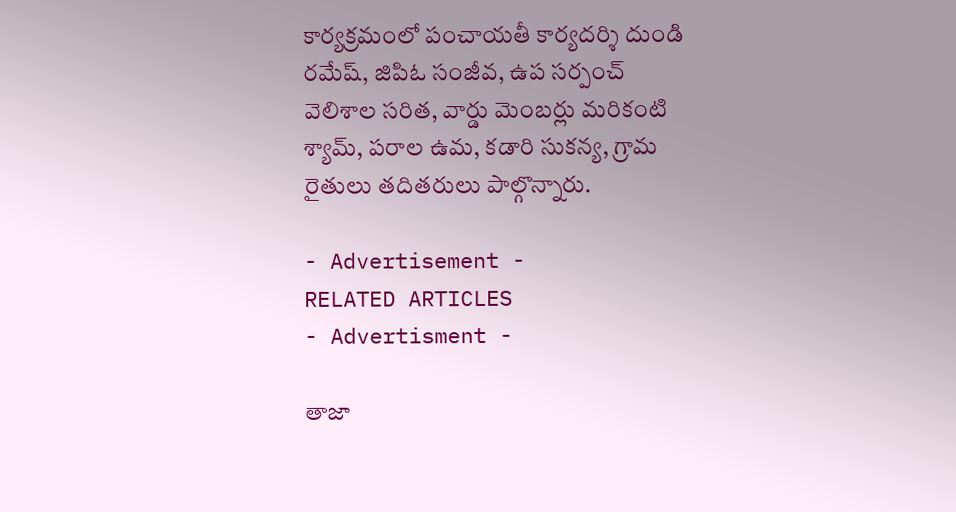కార్యక్రమంలో పంచాయతీ కార్యదర్శి దుండి రమేష్, జిపిఓ సంజీవ, ఉప సర్పంచ్ వెలిశాల సరిత, వార్డు మెంబర్లు మరికంటి శ్యామ్, పరాల ఉమ, కడారి సుకన్య, గ్రామ రైతులు తదితరులు పాల్గొన్నారు.

- Advertisement -
RELATED ARTICLES
- Advertisment -

తాజా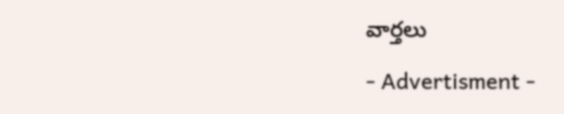వార్తలు

- Advertisment -